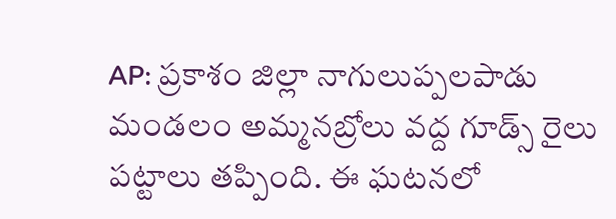AP: ప్రకాశం జిల్లా నాగులుప్పలపాడు మండలం అమ్మనబ్రోలు వద్ద గూడ్స్ రైలు పట్టాలు తప్పింది. ఈ ఘటనలో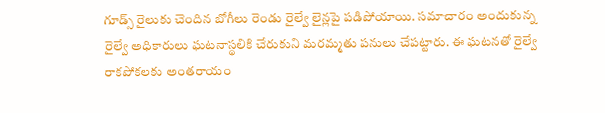గూడ్స్ రైలుకు చెందిన బోగీలు రెండు రైల్వే లైన్లపై పడిపోయాయి. సమాచారం అందుకున్న రైల్వే అధికారులు ఘటనాస్థలికి చేరుకుని మరమ్మతు పనులు చేపట్టారు. ఈ ఘటనతో రైల్వే రాకపోకలకు అంతరాయం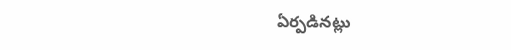ఏర్పడినట్లు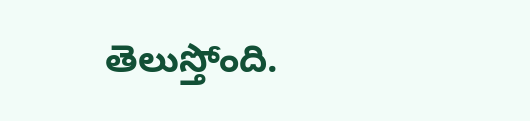తెలుస్తోంది.